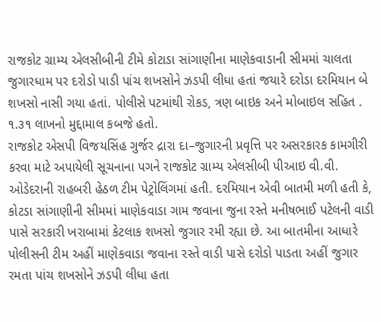રાજકોટ ગ્રામ્ય એલસીબીની ટીમે કોટાડા સાંગાણીના માણેકવાડાની સીમમાં ચાલતા જુગારધામ પર દરોડો પાડી પાંચ શખસોને ઝડપી લીધા હતાં જયારે દરોડા દરમિયાન બે શખસો નાસી ગયા હતાં. પોલીસે પટમાંથી રોકડ, ત્રણ બાઇક અને મોબાઇલ સહિત . ૧.૩૧ લાખનો મુદ્દામાલ કબજે હતો.
રાજકોટ એસપી વિજયસિંહ ગુર્જર દ્રારા દા–જુગારની પ્રવૃત્તિ પર અસરકારક કામગીરી કરવા માટે અપાયેલી સૂચનાના પગને રાજકોટ ગ્રામ્ય એલસીબી પીઆઇ વી.વી. ઓડેદરાની રાહબરી હેઠળ ટીમ પેટ્રોલિંગમાં હતી. દરમિયાન એવી બાતમી મળી હતી કે, કોટડા સાંગાણીની સીમમાં માણેકવાડા ગામ જવાના જુના રસ્તે મનીષભાઈ પટેલની વાડી પાસે સરકારી ખરાબામાં કેટલાક શખસો જુગાર રમી રહ્યા છે. આ બાતમીના આધારે પોલીસની ટીમ અહીં માણેકવાડા જવાના રસ્તે વાડી પાસે દરોડો પાડતા અહીં જુગાર રમતા પાંચ શખસોને ઝડપી લીધા હતા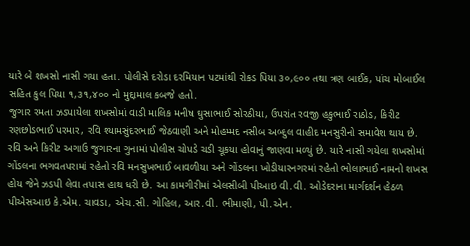યારે બે શખસો નાસી ગયા હતા. પોલીસે દરોડા દરમિયાન પટમાંથી રોકડ પિયા ૩૦,૯૦૦ તથા ત્રણ બાઈક, પાંચ મોબાઈલ સહિત કુલ પિયા ૧,૩૧,૪૦૦ નો મુદ્દામાલ કબજે હતો.
જુગાર રમતા ઝડપાયેલા શખસોમાં વાડી માલિક મનીષ ઘુસાભાઈ સોરઠીયા, ઉપરાંત રવજી હકુભાઈ રાઠોડ, કિરીટ રણછોડભાઈ પરમાર, રવિ શ્યામસુંદરભાઈ જેઠવાણી અને મોહમ્મદ નસીબ અબ્દુલ વાહીદ મનસુરીનો સમાવેશ થાય છે. રવિ અને કિરીટ અગાઉ જુગારના ગુનામાં પોલીસ ચોપડે ચડી ચૂકયા હોવાનું જાણવા મળ્યું છે. યારે નાસી ગયેલા શખસોમાં ગોંડલના ભગવતપરામાં રહેતો રવિ મનસુખભાઈ બાવળીયા અને ગોંડલના ખોડીયારનગરમાં રહેતો ભોલાભાઈ નામનો શખસ હોય જેને ઝડપી લેવા તપાસ હાથ ધરી છે. આ કામગીરીમાં એલસીબી પીઆઇ વી.વી. ઓડેદરાના માર્ગદર્શન હેઠળ પીએસઆઇ કે.એમ. ચાવડા, એચ.સી. ગોહિલ, આર.વી. ભીમાણી, પી.એન.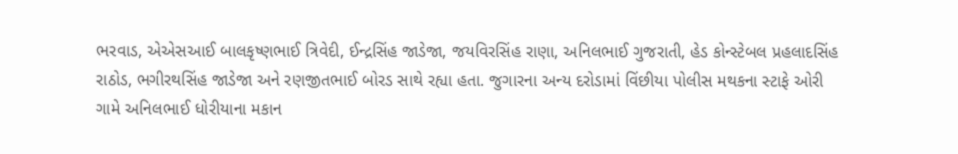ભરવાડ, એએસઆઈ બાલકૃષ્ણભાઈ ત્રિવેદી, ઈન્દ્રસિંહ જાડેજા, જયવિરસિંહ રાણા, અનિલભાઈ ગુજરાતી, હેડ કોન્સ્ટેબલ પ્રહલાદસિંહ રાઠોડ, ભગીરથસિંહ જાડેજા અને રણજીતભાઈ બોરડ સાથે રહ્યા હતા. જુગારના અન્ય દરોડામાં વિંછીયા પોલીસ મથકના સ્ટાફે ઓરી ગામે અનિલભાઈ ધોરીયાના મકાન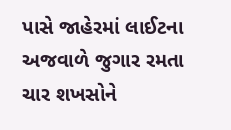પાસે જાહેરમાં લાઈટના અજવાળે જુગાર રમતા ચાર શખસોને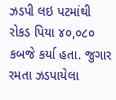ઝડપી લઇ પટમાંથી રોકડ પિયા ૪૦,૦૮૦ કબજે કર્યા હતા. જુગાર રમતા ઝડપાયેલા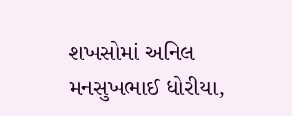શખસોમાં અનિલ મનસુખભાઈ ધોરીયા,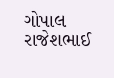ગોપાલ રાજેશભાઈ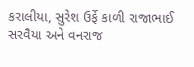કરાલીયા, સુરેશ ઉર્ફે કાળી રાજાભાઈ સરવૈયા અને વનરાજ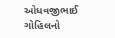ઓધવજીભાઈ ગોહિલનો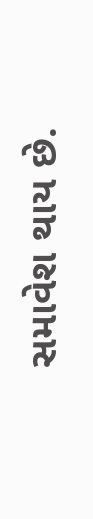સમાવેશ થાય છે.